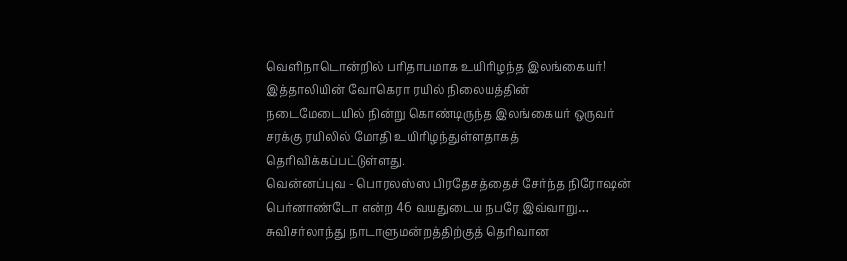வெளிநாடொன்றில் பரிதாபமாக உயிரிழந்த இலங்கையர்!
இத்தாலியின் வோகெரா ரயில் நிலையத்தின் நடைமேடையில் நின்று கொண்டிருந்த இலங்கையர் ஒருவர் சரக்கு ரயிலில் மோதி உயிரிழந்துள்ளதாகத் தெரிவிக்கப்பட்டுள்ளது.
வென்னப்புவ - பொரலஸ்ஸ பிரதேசத்தைச் சேர்ந்த நிரோஷன் பெர்னாண்டோ என்ற 46 வயதுடைய நபரே இவ்வாறு…
சுவிசர்லாந்து நாடாளுமன்றத்திற்குத் தெரிவான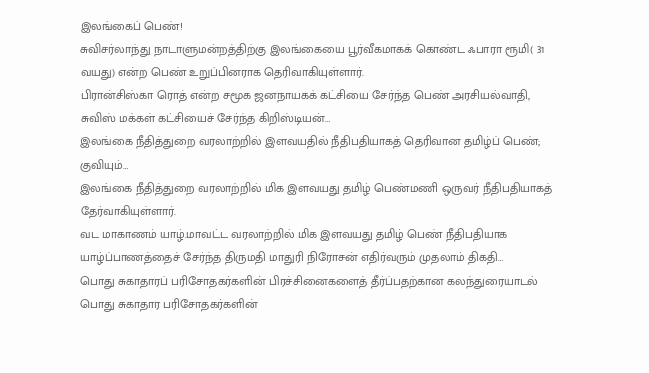இலங்கைப் பெண்!
சுவிசர்லாந்து நாடாளுமன்றத்திற்கு இலங்கையை பூர்வீகமாகக் கொண்ட ஃபாரா ரூமி( 31 வயது) என்ற பெண் உறுப்பினராக தெரிவாகியுள்ளார்.
பிரான்சிஸ்கா ரொத் என்ற சமூக ஜனநாயகக் கட்சியை சேர்ந்த பெண் அரசியல்வாதி, சுவிஸ் மக்கள் கட்சியைச் சேர்ந்த கிறிஸ்டியன்…
இலங்கை நீதித்துறை வரலாற்றில் இளவயதில் நீதிபதியாகத் தெரிவான தமிழ்ப் பெண்; குவியும்…
இலங்கை நீதித்துறை வரலாற்றில் மிக இளவயது தமிழ் பெண்மணி ஒருவர் நீதிபதியாகத் தேர்வாகியுள்ளார்.
வட மாகாணம் யாழ்.மாவட்ட வரலாற்றில் மிக இளவயது தமிழ் பெண் நீதிபதியாக யாழ்ப்பாணத்தைச் சேர்ந்த திருமதி மாதுரி நிரோசன் எதிர்வரும் முதலாம் திகதி…
பொது சுகாதாரப் பரிசோதகர்களின் பிரச்சினைகளைத் தீர்ப்பதற்கான கலந்துரையாடல்
பொது சுகாதார பரிசோதகர்களின்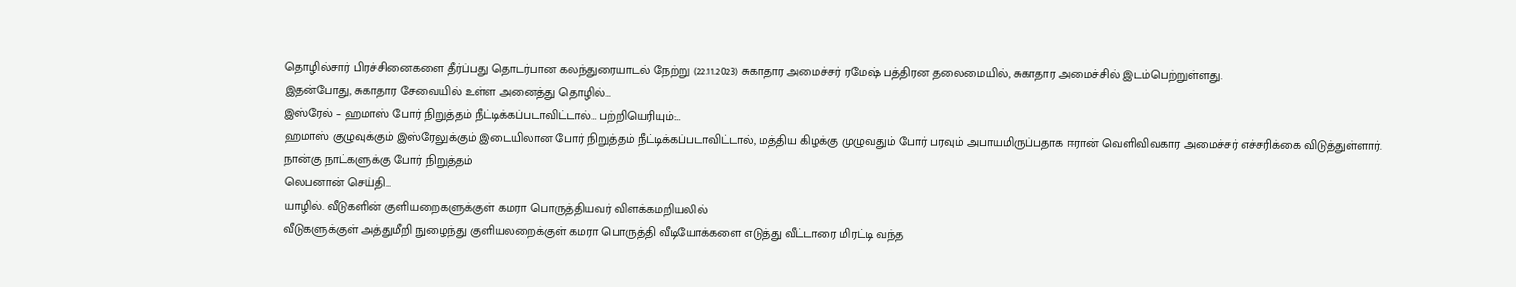தொழில்சார் பிரச்சினைகளை தீர்ப்பது தொடர்பான கலந்துரையாடல் நேற்று (22.11.2023) சுகாதார அமைச்சர் ரமேஷ் பத்திரன தலைமையில், சுகாதார அமைச்சில் இடம்பெற்றுள்ளது.
இதன்போது, சுகாதார சேவையில் உள்ள அனைத்து தொழில்…
இஸ்ரேல் – ஹமாஸ் போர் நிறுத்தம் நீட்டிக்கப்படாவிட்டால்… பற்றியெரியும்:…
ஹமாஸ் குழுவுக்கும் இஸ்ரேலுக்கும் இடையிலான போர் நிறுத்தம் நீட்டிக்கப்படாவிட்டால், மத்திய கிழக்கு முழுவதும் போர் பரவும் அபாயமிருப்பதாக ஈரான் வெளிவிவகார அமைச்சர் எச்சரிக்கை விடுத்துள்ளார்.
நான்கு நாட்களுக்கு போர் நிறுத்தம்
லெபனான் செய்தி…
யாழில். வீடுகளின் குளியறைகளுக்குள் கமரா பொருத்தியவர் விளக்கமறியலில்
வீடுகளுக்குள் அத்துமீறி நுழைந்து குளியலறைக்குள் கமரா பொருத்தி வீடியோக்களை எடுத்து வீட்டாரை மிரட்டி வந்த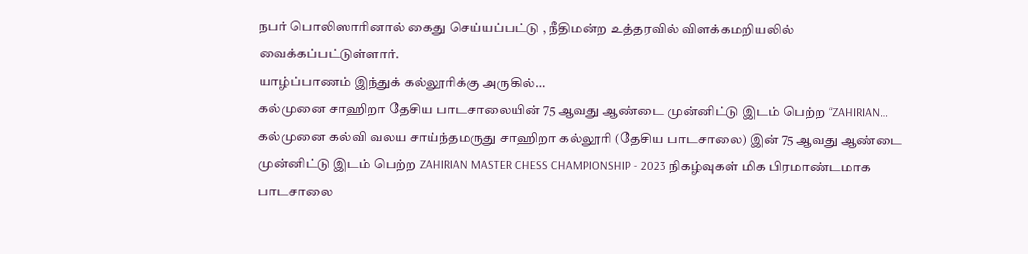நபர் பொலிஸாரினால் கைது செய்யப்பட்டு , நீதிமன்ற உத்தரவில் விளக்கமறியலில் வைக்கப்பட்டுள்ளார்.
யாழ்ப்பாணம் இந்துக் கல்லூரிக்கு அருகில்…
கல்முனை சாஹிறா தேசிய பாடசாலையின் 75 ஆவது ஆண்டை முன்னிட்டு இடம் பெற்ற “ZAHIRIAN…
கல்முனை கல்வி வலய சாய்ந்தமருது சாஹிறா கல்லூரி (தேசிய பாடசாலை) இன் 75 ஆவது ஆண்டை முன்னிட்டு இடம் பெற்ற ZAHIRIAN MASTER CHESS CHAMPIONSHIP - 2023 நிகழ்வுகள் மிக பிரமாண்டமாக பாடசாலை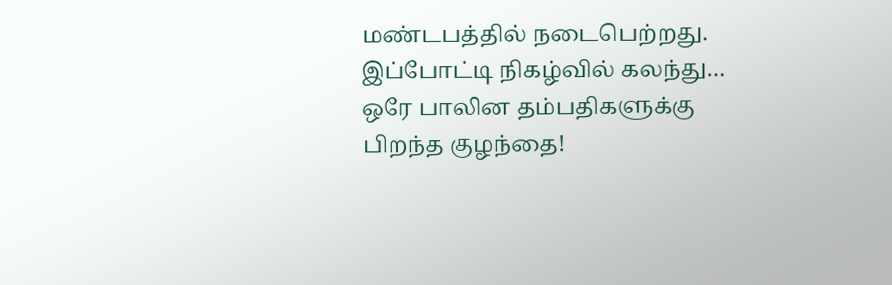மண்டபத்தில் நடைபெற்றது.
இப்போட்டி நிகழ்வில் கலந்து…
ஒரே பாலின தம்பதிகளுக்கு பிறந்த குழந்தை!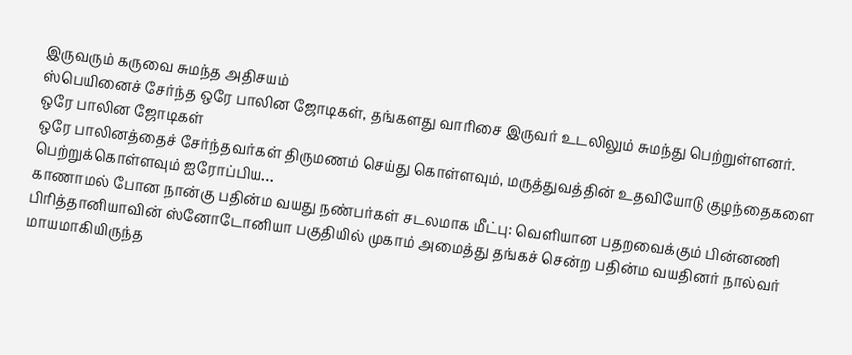இருவரும் கருவை சுமந்த அதிசயம்
ஸ்பெயினைச் சேர்ந்த ஒரே பாலின ஜோடிகள், தங்களது வாரிசை இருவர் உடலிலும் சுமந்து பெற்றுள்ளனர்.
ஒரே பாலின ஜோடிகள்
ஒரே பாலினத்தைச் சேர்ந்தவர்கள் திருமணம் செய்து கொள்ளவும், மருத்துவத்தின் உதவியோடு குழந்தைகளை பெற்றுக்கொள்ளவும் ஐரோப்பிய…
காணாமல் போன நான்கு பதின்ம வயது நண்பர்கள் சடலமாக மீட்பு: வெளியான பதறவைக்கும் பின்னணி
பிரித்தானியாவின் ஸ்னோடோனியா பகுதியில் முகாம் அமைத்து தங்கச் சென்ற பதின்ம வயதினர் நால்வர் மாயமாகியிருந்த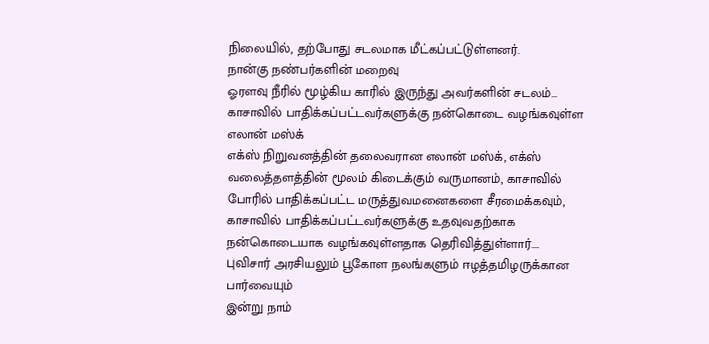நிலையில், தற்போது சடலமாக மீட்கப்பட்டுள்ளனர்.
நான்கு நண்பர்களின் மறைவு
ஓரளவு நீரில் மூழ்கிய காரில் இருந்து அவர்களின் சடலம்…
காசாவில் பாதிக்கப்பட்டவர்களுக்கு நன்கொடை வழங்கவுள்ள எலான் மஸ்க்
எக்ஸ் நிறுவனத்தின் தலைவரான எலான் மஸ்க், எக்ஸ் வலைத்தளத்தின் மூலம் கிடைக்கும் வருமானம், காசாவில் போரில் பாதிக்கப்பட்ட மருத்துவமனைகளை சீரமைக்கவும், காசாவில் பாதிக்கப்பட்டவர்களுக்கு உதவுவதற்காக நன்கொடையாக வழங்கவுள்ளதாக தெரிவித்துள்ளார்.…
புவிசார் அரசியலும் பூகோள நலங்களும் ஈழத்தமிழருக்கான பார்வையும்
இன்று நாம்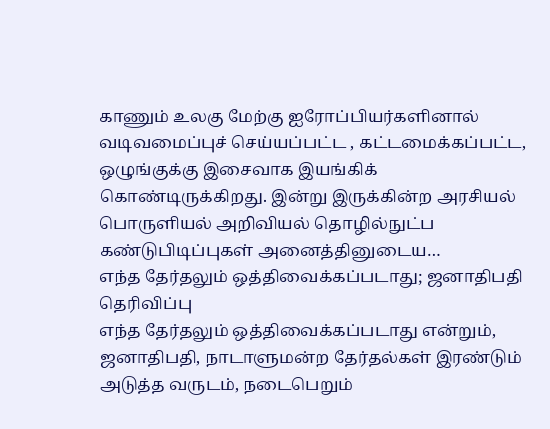காணும் உலகு மேற்கு ஐரோப்பியர்களினால் வடிவமைப்புச் செய்யப்பட்ட , கட்டமைக்கப்பட்ட, ஒழுங்குக்கு இசைவாக இயங்கிக் கொண்டிருக்கிறது. இன்று இருக்கின்ற அரசியல் பொருளியல் அறிவியல் தொழில்நுட்ப கண்டுபிடிப்புகள் அனைத்தினுடைய…
எந்த தேர்தலும் ஒத்திவைக்கப்படாது; ஜனாதிபதி தெரிவிப்பு
எந்த தேர்தலும் ஒத்திவைக்கப்படாது என்றும், ஜனாதிபதி, நாடாளுமன்ற தேர்தல்கள் இரண்டும் அடுத்த வருடம், நடைபெறும்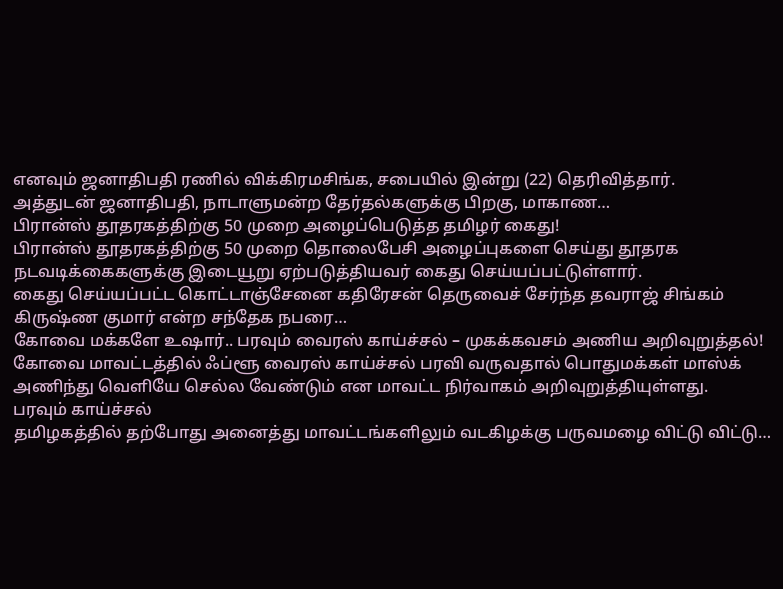எனவும் ஜனாதிபதி ரணில் விக்கிரமசிங்க, சபையில் இன்று (22) தெரிவித்தார்.
அத்துடன் ஜனாதிபதி, நாடாளுமன்ற தேர்தல்களுக்கு பிறகு, மாகாண…
பிரான்ஸ் தூதரகத்திற்கு 50 முறை அழைப்பெடுத்த தமிழர் கைது!
பிரான்ஸ் தூதரகத்திற்கு 50 முறை தொலைபேசி அழைப்புகளை செய்து தூதரக நடவடிக்கைகளுக்கு இடையூறு ஏற்படுத்தியவர் கைது செய்யப்பட்டுள்ளார்.
கைது செய்யப்பட்ட கொட்டாஞ்சேனை கதிரேசன் தெருவைச் சேர்ந்த தவராஜ் சிங்கம் கிருஷ்ண குமார் என்ற சந்தேக நபரை…
கோவை மக்களே உஷார்.. பரவும் வைரஸ் காய்ச்சல் – முகக்கவசம் அணிய அறிவுறுத்தல்!
கோவை மாவட்டத்தில் ஃப்ளூ வைரஸ் காய்ச்சல் பரவி வருவதால் பொதுமக்கள் மாஸ்க் அணிந்து வெளியே செல்ல வேண்டும் என மாவட்ட நிர்வாகம் அறிவுறுத்தியுள்ளது.
பரவும் காய்ச்சல்
தமிழகத்தில் தற்போது அனைத்து மாவட்டங்களிலும் வடகிழக்கு பருவமழை விட்டு விட்டு…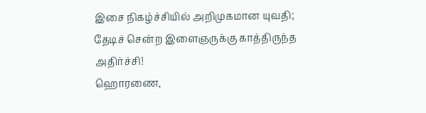இசை நிகழ்ச்சியில் அறிமுகமான யுவதி; தேடிச் சென்ற இளைஞருக்கு காத்திருந்த அதிர்ச்சி!
ஹொரணை,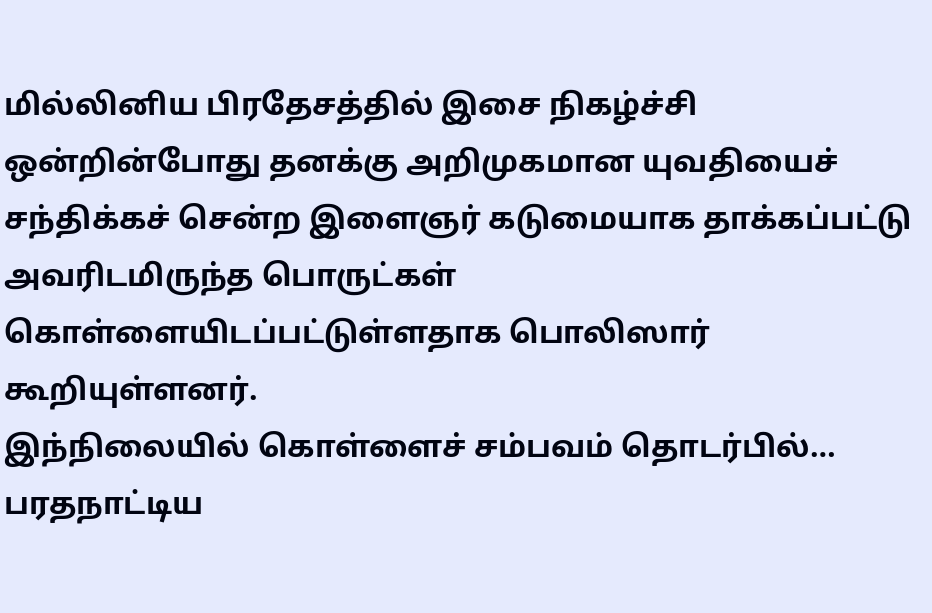மில்லினிய பிரதேசத்தில் இசை நிகழ்ச்சி ஒன்றின்போது தனக்கு அறிமுகமான யுவதியைச் சந்திக்கச் சென்ற இளைஞர் கடுமையாக தாக்கப்பட்டு அவரிடமிருந்த பொருட்கள் கொள்ளையிடப்பட்டுள்ளதாக பொலிஸார் கூறியுள்ளனர்.
இந்நிலையில் கொள்ளைச் சம்பவம் தொடர்பில்…
பரதநாட்டிய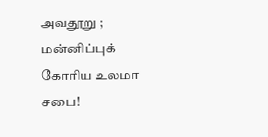அவதூறு ; மன்னிப்புக் கோரிய உலமா சபை!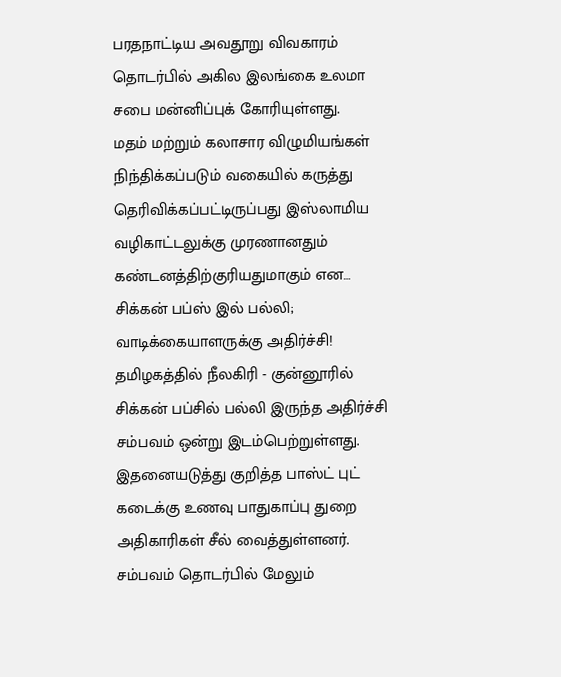பரதநாட்டிய அவதூறு விவகாரம் தொடர்பில் அகில இலங்கை உலமா சபை மன்னிப்புக் கோரியுள்ளது.
மதம் மற்றும் கலாசார விழுமியங்கள் நிந்திக்கப்படும் வகையில் கருத்து தெரிவிக்கப்பட்டிருப்பது இஸ்லாமிய வழிகாட்டலுக்கு முரணானதும் கண்டனத்திற்குரியதுமாகும் என…
சிக்கன் பப்ஸ் இல் பல்லி; வாடிக்கையாளருக்கு அதிர்ச்சி!
தமிழகத்தில் நீலகிரி - குன்னூரில் சிக்கன் பப்சில் பல்லி இருந்த அதிர்ச்சி சம்பவம் ஒன்று இடம்பெற்றுள்ளது.
இதனையடுத்து குறித்த பாஸ்ட் புட் கடைக்கு உணவு பாதுகாப்பு துறை அதிகாரிகள் சீல் வைத்துள்ளனர். சம்பவம் தொடர்பில் மேலும்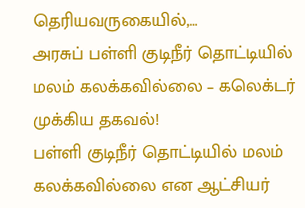தெரியவருகையில்,…
அரசுப் பள்ளி குடிநீர் தொட்டியில் மலம் கலக்கவில்லை – கலெக்டர் முக்கிய தகவல்!
பள்ளி குடிநீர் தொட்டியில் மலம் கலக்கவில்லை என ஆட்சியர்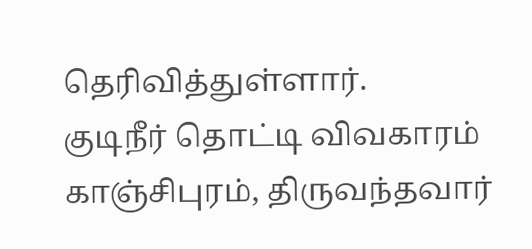தெரிவித்துள்ளார்.
குடிநீர் தொட்டி விவகாரம்
காஞ்சிபுரம், திருவந்தவார்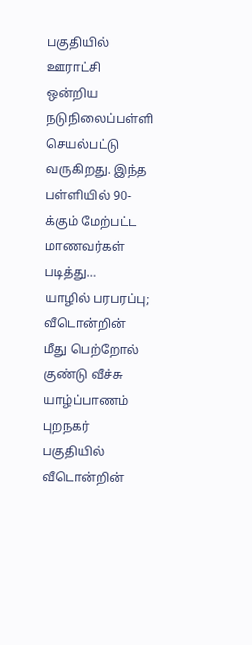பகுதியில் ஊராட்சி ஒன்றிய நடுநிலைப்பள்ளி செயல்பட்டு வருகிறது. இந்த பள்ளியில் 90-க்கும் மேற்பட்ட மாணவர்கள் படித்து…
யாழில் பரபரப்பு; வீடொன்றின் மீது பெற்றோல் குண்டு வீச்சு
யாழ்ப்பாணம் புறநகர் பகுதியில் வீடொன்றின்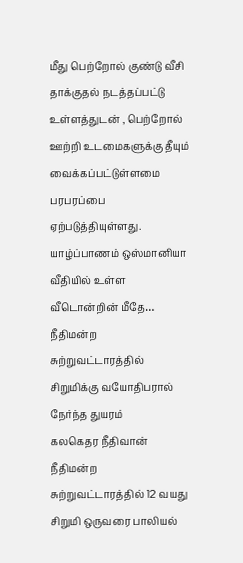மீது பெற்றோல் குண்டு வீசி தாக்குதல் நடத்தப்பட்டு உள்ளத்துடன் , பெற்றோல் ஊற்றி உடமைகளுக்கு தீயும் வைக்கப்பட்டுள்ளமை பரபரப்பை ஏற்படுத்தியுள்ளது.
யாழ்ப்பாணம் ஒஸ்மானியா வீதியில் உள்ள வீடொன்றின் மீதே…
நீதிமன்ற சுற்றுவட்டாரத்தில் சிறுமிக்கு வயோதிபரால் நேர்ந்த துயரம்
கலகெதர நீதிவான் நீதிமன்ற சுற்றுவட்டாரத்தில் 12 வயது சிறுமி ஒருவரை பாலியல்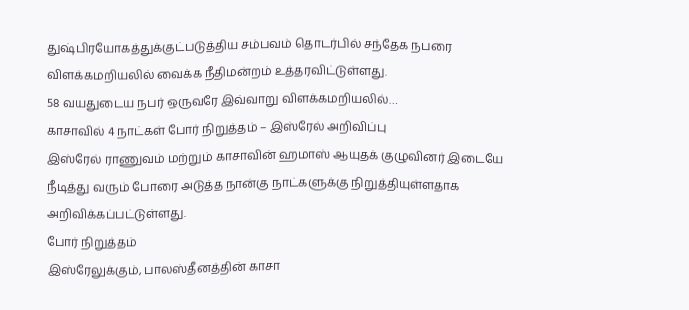துஷ்பிரயோகத்துக்குட்படுத்திய சம்பவம் தொடர்பில் சந்தேக நபரை விளக்கமறியலில் வைக்க நீதிமன்றம் உத்தரவிட்டுள்ளது.
58 வயதுடைய நபர் ஒருவரே இவ்வாறு விளக்கமறியலில்…
காசாவில் 4 நாட்கள் போர் நிறுத்தம் – இஸ்ரேல் அறிவிப்பு
இஸ்ரேல் ராணுவம் மற்றும் காசாவின் ஹமாஸ் ஆயுதக் குழுவினர் இடையே நீடித்து வரும் போரை அடுத்த நான்கு நாட்களுக்கு நிறுத்தியுள்ளதாக அறிவிக்கப்பட்டுள்ளது.
போர் நிறுத்தம்
இஸ்ரேலுக்கும், பாலஸ்தீனத்தின் காசா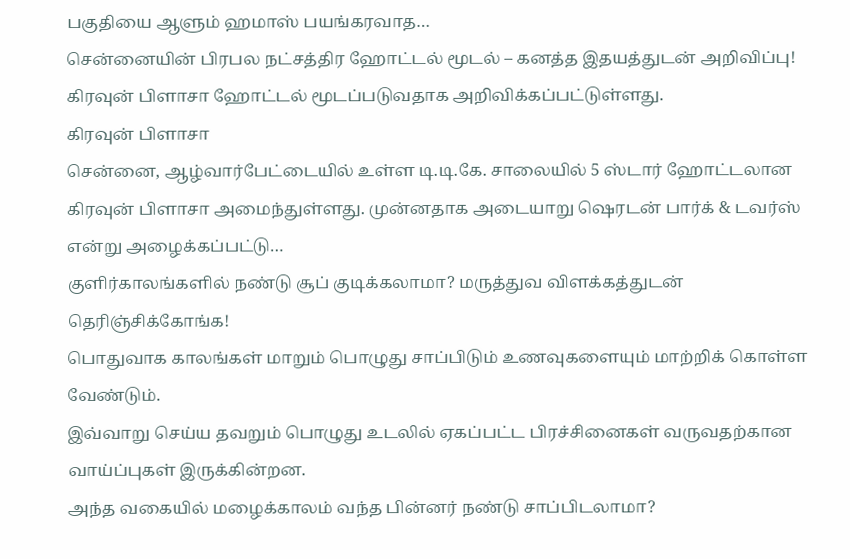பகுதியை ஆளும் ஹமாஸ் பயங்கரவாத…
சென்னையின் பிரபல நட்சத்திர ஹோட்டல் மூடல் – கனத்த இதயத்துடன் அறிவிப்பு!
கிரவுன் பிளாசா ஹோட்டல் மூடப்படுவதாக அறிவிக்கப்பட்டுள்ளது.
கிரவுன் பிளாசா
சென்னை, ஆழ்வார்பேட்டையில் உள்ள டி.டி.கே. சாலையில் 5 ஸ்டார் ஹோட்டலான கிரவுன் பிளாசா அமைந்துள்ளது. முன்னதாக அடையாறு ஷெரடன் பார்க் & டவர்ஸ் என்று அழைக்கப்பட்டு…
குளிர்காலங்களில் நண்டு சூப் குடிக்கலாமா? மருத்துவ விளக்கத்துடன் தெரிஞ்சிக்கோங்க!
பொதுவாக காலங்கள் மாறும் பொழுது சாப்பிடும் உணவுகளையும் மாற்றிக் கொள்ள வேண்டும்.
இவ்வாறு செய்ய தவறும் பொழுது உடலில் ஏகப்பட்ட பிரச்சினைகள் வருவதற்கான வாய்ப்புகள் இருக்கின்றன.
அந்த வகையில் மழைக்காலம் வந்த பின்னர் நண்டு சாப்பிடலாமா?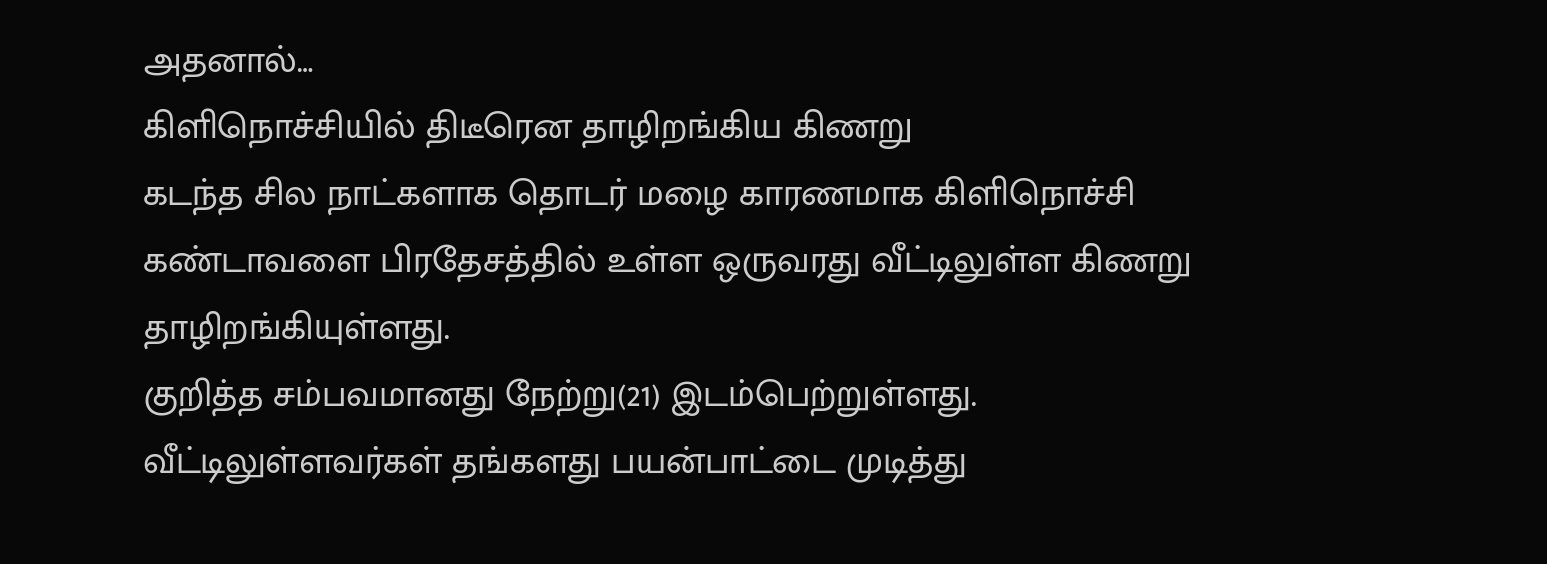அதனால்…
கிளிநொச்சியில் திடீரென தாழிறங்கிய கிணறு
கடந்த சில நாட்களாக தொடர் மழை காரணமாக கிளிநொச்சி கண்டாவளை பிரதேசத்தில் உள்ள ஒருவரது வீட்டிலுள்ள கிணறு தாழிறங்கியுள்ளது.
குறித்த சம்பவமானது நேற்று(21) இடம்பெற்றுள்ளது.
வீட்டிலுள்ளவர்கள் தங்களது பயன்பாட்டை முடித்து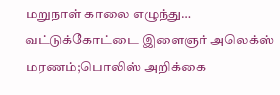மறுநாள் காலை எழுந்து…
வட்டுக்கோட்டை இளைஞர் அலெக்ஸ் மரணம்;பொலிஸ் அறிக்கை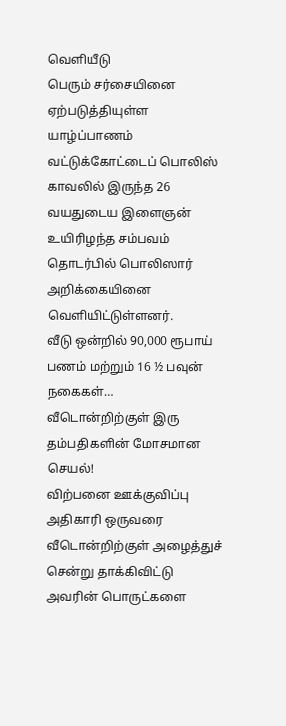வெளியீடு
பெரும் சர்சையினை ஏற்படுத்தியுள்ள யாழ்ப்பாணம் வட்டுக்கோட்டைப் பொலிஸ் காவலில் இருந்த 26 வயதுடைய இளைஞன் உயிரிழந்த சம்பவம் தொடர்பில் பொலிஸார் அறிக்கையினை வெளியிட்டுள்ளனர்.
வீடு ஒன்றில் 90,000 ரூபாய் பணம் மற்றும் 16 ½ பவுன் நகைகள்…
வீடொன்றிற்குள் இரு தம்பதிகளின் மோசமான செயல்!
விற்பனை ஊக்குவிப்பு அதிகாரி ஒருவரை வீடொன்றிற்குள் அழைத்துச் சென்று தாக்கிவிட்டு அவரின் பொருட்களை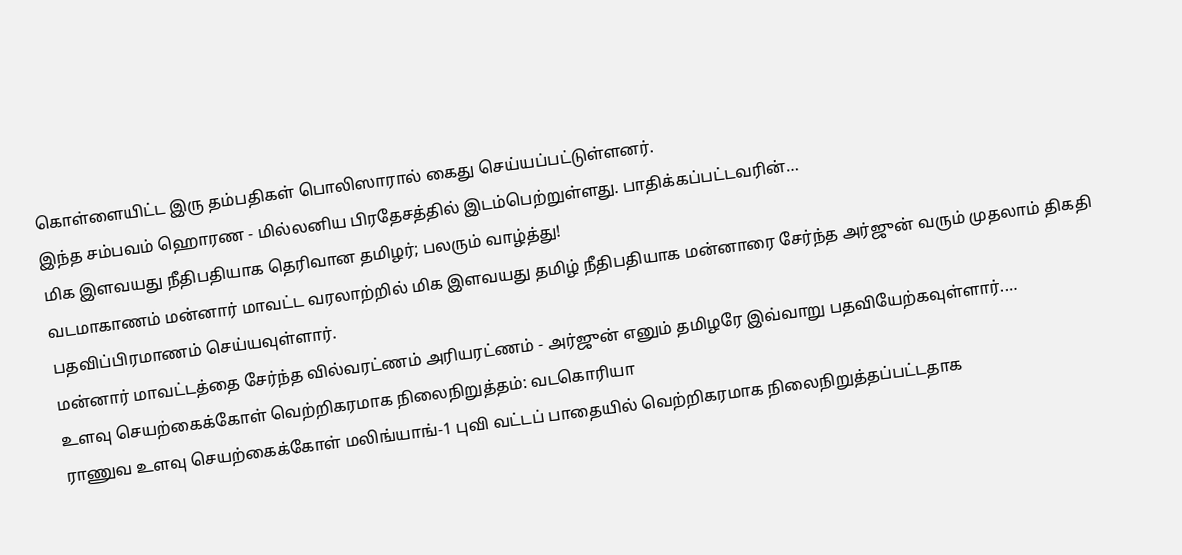கொள்ளையிட்ட இரு தம்பதிகள் பொலிஸாரால் கைது செய்யப்பட்டுள்ளனர்.
இந்த சம்பவம் ஹொரண - மில்லனிய பிரதேசத்தில் இடம்பெற்றுள்ளது. பாதிக்கப்பட்டவரின்…
மிக இளவயது நீதிபதியாக தெரிவான தமிழர்; பலரும் வாழ்த்து!
வடமாகாணம் மன்னார் மாவட்ட வரலாற்றில் மிக இளவயது தமிழ் நீதிபதியாக மன்னாரை சேர்ந்த அர்ஜுன் வரும் முதலாம் திகதி பதவிப்பிரமாணம் செய்யவுள்ளார்.
மன்னார் மாவட்டத்தை சேர்ந்த வில்வரட்ணம் அரியரட்ணம் - அர்ஜுன் எனும் தமிழரே இவ்வாறு பதவியேற்கவுள்ளார்.…
உளவு செயற்கைக்கோள் வெற்றிகரமாக நிலைநிறுத்தம்: வடகொரியா
ராணுவ உளவு செயற்கைக்கோள் மலிங்யாங்-1 புவி வட்டப் பாதையில் வெற்றிகரமாக நிலைநிறுத்தப்பட்டதாக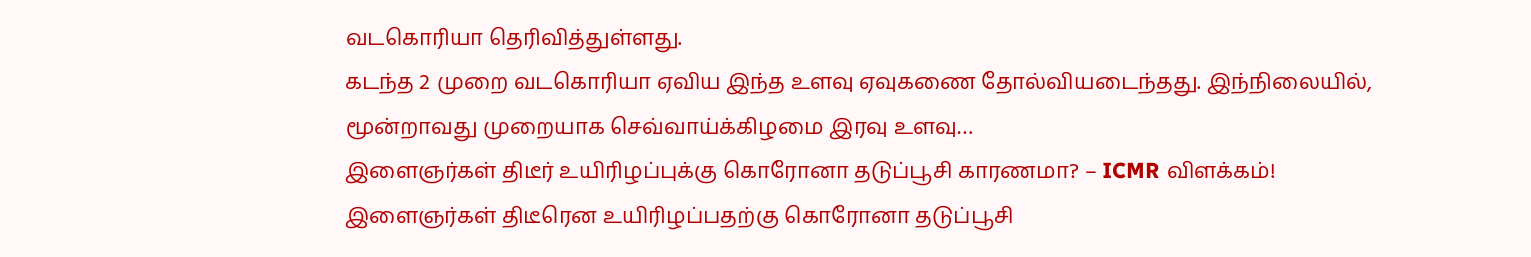வடகொரியா தெரிவித்துள்ளது.
கடந்த 2 முறை வடகொரியா ஏவிய இந்த உளவு ஏவுகணை தோல்வியடைந்தது. இந்நிலையில், மூன்றாவது முறையாக செவ்வாய்க்கிழமை இரவு உளவு…
இளைஞர்கள் திடீர் உயிரிழப்புக்கு கொரோனா தடுப்பூசி காரணமா? – ICMR விளக்கம்!
இளைஞர்கள் திடீரென உயிரிழப்பதற்கு கொரோனா தடுப்பூசி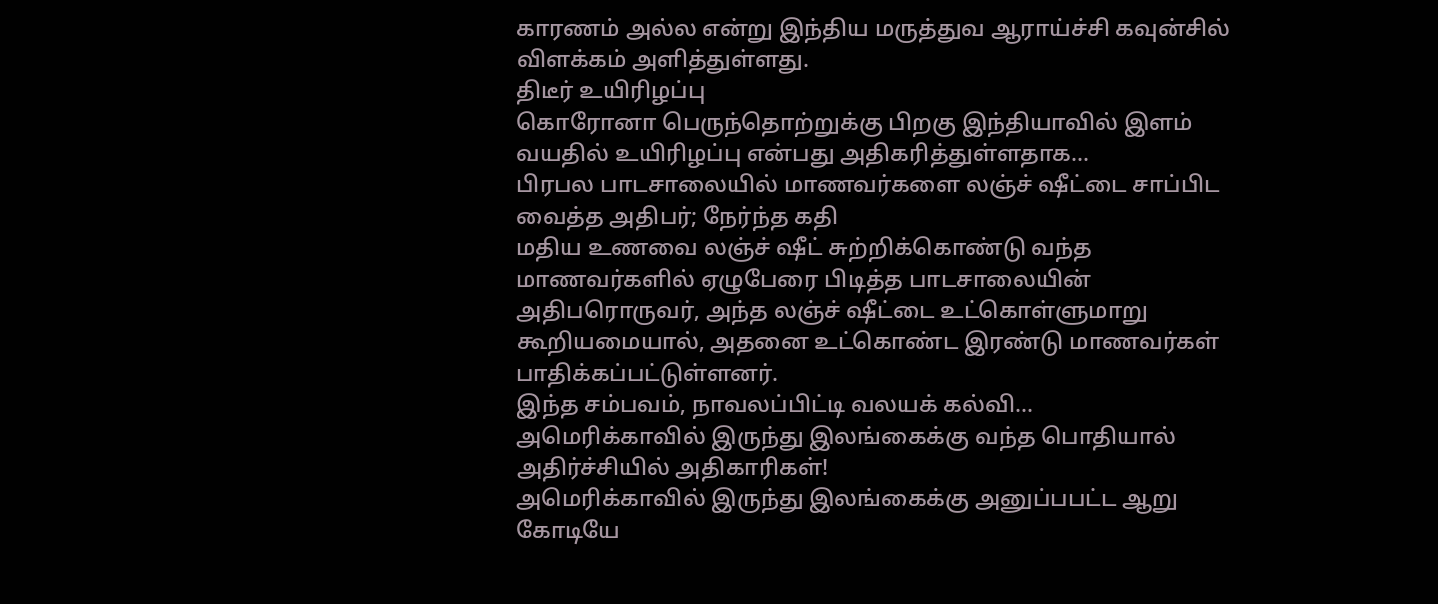காரணம் அல்ல என்று இந்திய மருத்துவ ஆராய்ச்சி கவுன்சில் விளக்கம் அளித்துள்ளது.
திடீர் உயிரிழப்பு
கொரோனா பெருந்தொற்றுக்கு பிறகு இந்தியாவில் இளம் வயதில் உயிரிழப்பு என்பது அதிகரித்துள்ளதாக…
பிரபல பாடசாலையில் மாணவர்களை லஞ்ச் ஷீட்டை சாப்பிட வைத்த அதிபர்; நேர்ந்த கதி
மதிய உணவை லஞ்ச் ஷீட் சுற்றிக்கொண்டு வந்த மாணவர்களில் ஏழுபேரை பிடித்த பாடசாலையின் அதிபரொருவர், அந்த லஞ்ச் ஷீட்டை உட்கொள்ளுமாறு கூறியமையால், அதனை உட்கொண்ட இரண்டு மாணவர்கள் பாதிக்கப்பட்டுள்ளனர்.
இந்த சம்பவம், நாவலப்பிட்டி வலயக் கல்வி…
அமெரிக்காவில் இருந்து இலங்கைக்கு வந்த பொதியால் அதிர்ச்சியில் அதிகாரிகள்!
அமெரிக்காவில் இருந்து இலங்கைக்கு அனுப்பபட்ட ஆறு கோடியே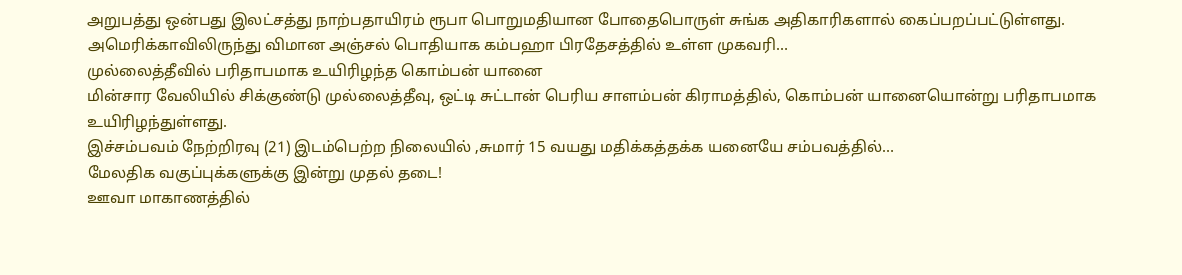அறுபத்து ஒன்பது இலட்சத்து நாற்பதாயிரம் ரூபா பொறுமதியான போதைபொருள் சுங்க அதிகாரிகளால் கைப்பறப்பட்டுள்ளது.
அமெரிக்காவிலிருந்து விமான அஞ்சல் பொதியாக கம்பஹா பிரதேசத்தில் உள்ள முகவரி…
முல்லைத்தீவில் பரிதாபமாக உயிரிழந்த கொம்பன் யானை
மின்சார வேலியில் சிக்குண்டு முல்லைத்தீவு, ஒட்டி சுட்டான் பெரிய சாளம்பன் கிராமத்தில், கொம்பன் யானையொன்று பரிதாபமாக உயிரிழந்துள்ளது.
இச்சம்பவம் நேற்றிரவு (21) இடம்பெற்ற நிலையில் ,சுமார் 15 வயது மதிக்கத்தக்க யனையே சம்பவத்தில்…
மேலதிக வகுப்புக்களுக்கு இன்று முதல் தடை!
ஊவா மாகாணத்தில்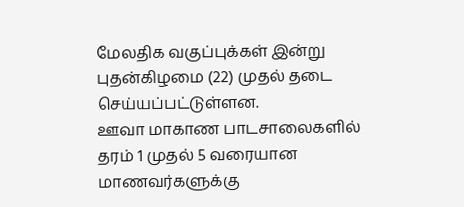மேலதிக வகுப்புக்கள் இன்று புதன்கிழமை (22) முதல் தடை செய்யப்பட்டுள்ளன.
ஊவா மாகாண பாடசாலைகளில் தரம் 1 முதல் 5 வரையான மாணவர்களுக்கு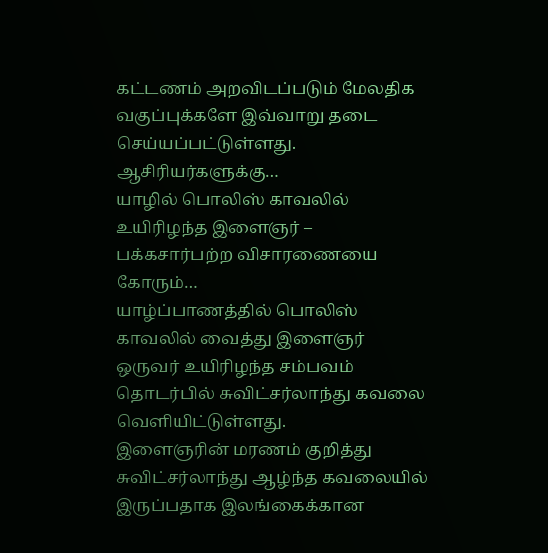கட்டணம் அறவிடப்படும் மேலதிக வகுப்புக்களே இவ்வாறு தடை செய்யப்பட்டுள்ளது.
ஆசிரியர்களுக்கு…
யாழில் பொலிஸ் காவலில் உயிரிழந்த இளைஞர் – பக்கசார்பற்ற விசாரணையை கோரும்…
யாழ்ப்பாணத்தில் பொலிஸ் காவலில் வைத்து இளைஞர் ஒருவர் உயிரிழந்த சம்பவம் தொடர்பில் சுவிட்சர்லாந்து கவலை வெளியிட்டுள்ளது.
இளைஞரின் மரணம் குறித்து சுவிட்சர்லாந்து ஆழ்ந்த கவலையில் இருப்பதாக இலங்கைக்கான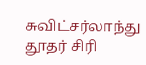சுவிட்சர்லாந்து தூதர் சிரி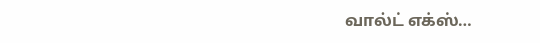வால்ட் எக்ஸ்…